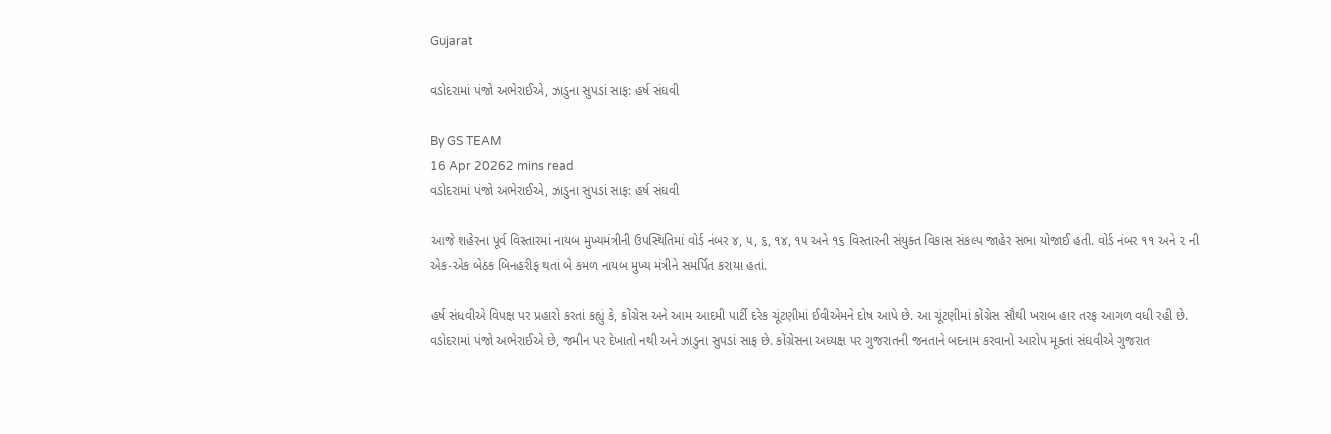Gujarat

વડોદરામાં પંજો અભેરાઈએ, ઝાડુના સુપડાં સાફ: હર્ષ સંઘવી

By GS TEAM
16 Apr 20262 mins read
વડોદરામાં પંજો અભેરાઈએ, ઝાડુના સુપડાં સાફ: હર્ષ સંઘવી

આજે શહેરના પૂર્વ વિસ્તારમાં નાયબ મુખ્યમંત્રીની ઉપસ્થિતિમાં વોર્ડ નંબર ૪, ૫, ૬, ૧૪, ૧૫ અને ૧૬ વિસ્તારની સંયુક્ત વિકાસ સંકલ્પ જાહેર સભા યોજાઈ હતી. વોર્ડ નંબર ૧૧ અને ૨ ની એક-એક બેઠક બિનહરીફ થતાં બે કમળ નાયબ મુખ્ય મંત્રીને સમર્પિત કરાયા હતાં.

હર્ષ સંધવીએ વિપક્ષ પર પ્રહારો કરતાં કહ્યું કે, કોંગ્રેસ અને આમ આદમી પાર્ટી દરેક ચૂંટણીમાં ઈવીએમને દોષ આપે છે. આ ચૂંટણીમાં કોંગ્રેસ સૌથી ખરાબ હાર તરફ આગળ વધી રહી છે. વડોદરામાં પંજો અભેરાઈએ છે, જમીન પર દેખાતો નથી અને ઝાડુના સુપડાં સાફ છે. કોંગ્રેસના અધ્યક્ષ પર ગુજરાતની જનતાને બદનામ કરવાનો આરોપ મૂક્તાં સંઘવીએ ગુજરાત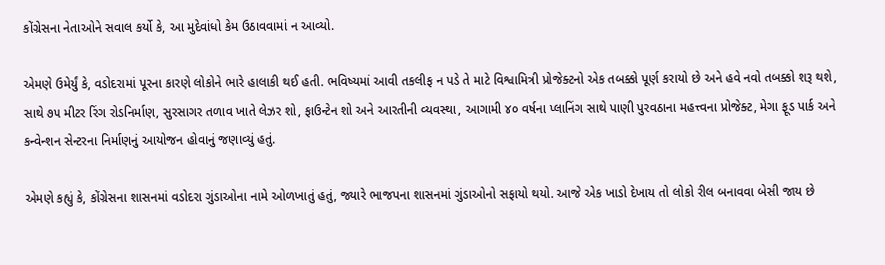કોંગ્રેસના નેતાઓને સવાલ કર્યો કે, આ મુદેવાંધો કેમ ઉઠાવવામાં ન આવ્યો.

એમણે ઉમેર્યું કે, વડોદરામાં પૂરના કારણે લોકોને ભારે હાલાકી થઈ હતી. ભવિષ્યમાં આવી તકલીફ ન પડે તે માટે વિશ્વામિત્રી પ્રોજેક્ટનો એક તબક્કો પૂર્ણ કરાયો છે અને હવે નવો તબક્કો શરૂ થશે, સાથે ૭૫ મીટર રિંગ રોડનિર્માણ, સુરસાગર તળાવ ખાતે લેઝર શો, ફાઉન્ટેન શો અને આરતીની વ્યવસ્થા, આગામી ૪૦ વર્ષના પ્લાનિંગ સાથે પાણી પુરવઠાના મહત્ત્વના પ્રોજેક્ટ, મેગા ફૂડ પાર્ક અને કન્વેન્શન સેન્ટરના નિર્માણનું આયોજન હોવાનું જણાવ્યું હતું.

એમણે કહ્યું કે, કોંગ્રેસના શાસનમાં વડોદરા ગુંડાઓના નામે ઓળખાતું હતું, જ્યારે ભાજપના શાસનમાં ગુંડાઓનો સફાયો થયો. આજે એક ખાડો દેખાય તો લોકો રીલ બનાવવા બેસી જાય છે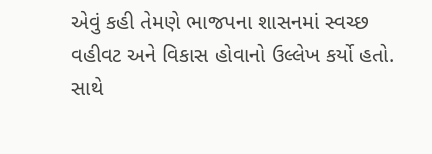એવું કહી તેમણે ભાજપના શાસનમાં સ્વચ્છ વહીવટ અને વિકાસ હોવાનો ઉલ્લેખ કર્યો હતો. સાથે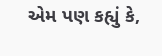એમ પણ કહ્યું કે,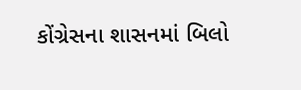કોંગ્રેસના શાસનમાં બિલો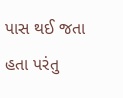પાસ થઈ જતા હતા પરંતુ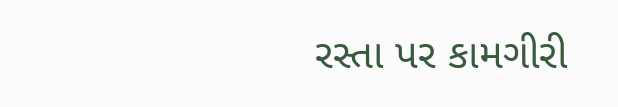રસ્તા પર કામગીરી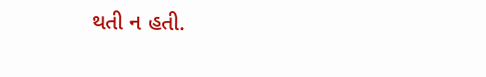થતી ન હતી.